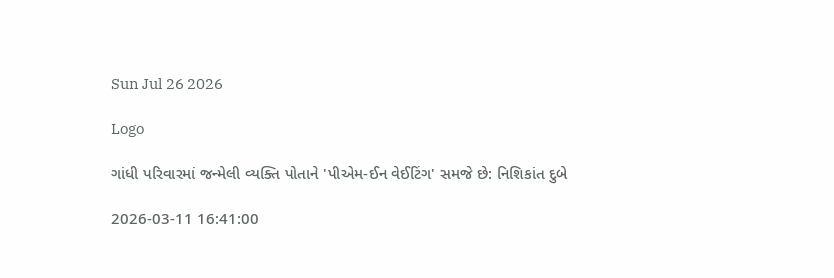Sun Jul 26 2026

Logo

ગાંધી પરિવારમાં જન્મેલી વ્યક્તિ પોતાને 'પીએમ-ઈન વેઈટિંગ' સમજે છે: નિશિકાંત દુબે

2026-03-11 16:41:00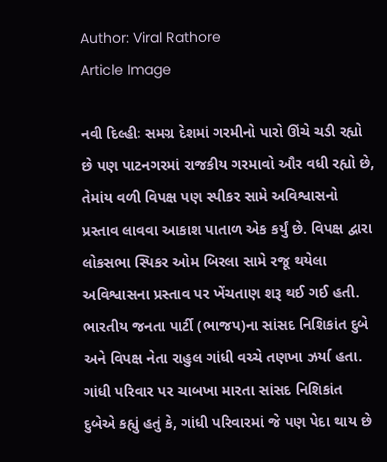Author: Viral Rathore
Article Image

નવી દિલ્હીઃ સમગ્ર દેશમાં ગરમીનો પારો ઊંચે ચડી રહ્યો છે પણ પાટનગરમાં રાજકીય ગરમાવો ઔર વધી રહ્યો છે, તેમાંય વળી વિપક્ષ પણ સ્પીકર સામે અવિશ્વાસનો પ્રસ્તાવ લાવવા આકાશ પાતાળ એક કર્યું છે. વિપક્ષ દ્વારા લોકસભા સ્પિકર ઓમ બિરલા સામે રજૂ થયેલા અવિશ્વાસના પ્રસ્તાવ પર ખેંચતાણ શરૂ થઈ ગઈ હતી. ભારતીય જનતા પાર્ટી (ભાજપ)ના સાંસદ નિશિકાંત દુબે અને વિપક્ષ નેતા રાહુલ ગાંધી વચ્ચે તણખા ઝર્યા હતા. ગાંધી પરિવાર પર ચાબખા મારતા સાંસદ નિશિકાંત દુબેએ કહ્યું હતું કે, ગાંધી પરિવારમાં જે પણ પેદા થાય છે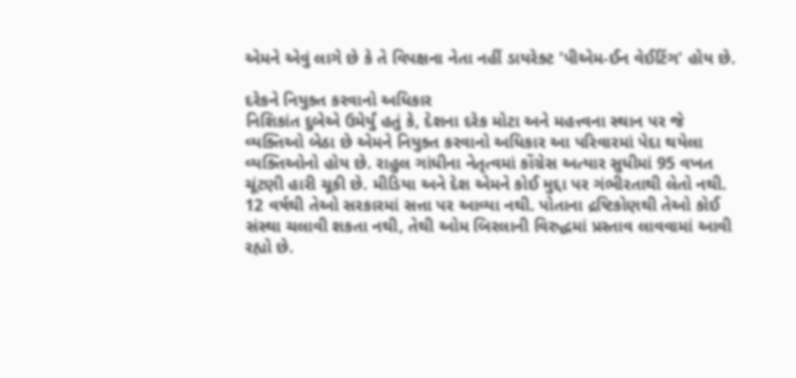એમને એવું લાગે છે કે તે વિપક્ષના નેતા નહીં ડાયરેક્ટ 'પીએમ-ઈન વેઈટિંગ' હોય છે.

દરેકને નિયુક્ત કરવાનો અધિકાર
નિશિકાંત દુબેએ ઉમેર્યું હતું કે, દેશના દરેક મોટા અને મહત્ત્વના સ્થાન પર જે વ્યક્તિઓ બેઠા છે એમને નિયુક્ત કરવાનો અધિકાર આ પરિવારમાં પેદા થયેલા વ્યક્તિઓનો હોય છે. રાહુલ ગાંધીના નેતૃત્વમાં કોંગ્રેસ અત્યાર સુધીમાં 95 વખત ચૂંટણી હારી ચૂકી છે. મીડિયા અને દેશ એમને કોઈ મુદ્દા પર ગંભીરતાથી લેતો નથી. 12 વર્ષથી તેઓ સરકારમાં સત્તા પર આવ્યા નથી. પોતાના દ્રષ્ટિકોણથી તેઓ કોઈ સંસ્થા ચલાવી શકતા નથી, તેથી ઓમ બિરલાની વિરુદ્ધમાં પ્રસ્તાવ લાવવામાં આવી રહ્યો છે.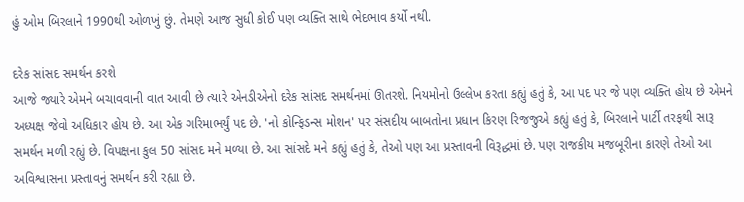હું ઓમ બિરલાને 1990થી ઓળખું છું. તેમણે આજ સુધી કોઈ પણ વ્યક્તિ સાથે ભેદભાવ કર્યો નથી.

દરેક સાંસદ સમર્થન કરશે
આજે જ્યારે એમને બચાવવાની વાત આવી છે ત્યારે એનડીએનો દરેક સાંસદ સમર્થનમાં ઊતરશે. નિયમોનો ઉલ્લેખ કરતા કહ્યું હતું કે, આ પદ પર જે પણ વ્યક્તિ હોય છે એમને અધ્યક્ષ જેવો અધિકાર હોય છે. આ એક ગરિમાભર્યું પદ છે. 'નો કોન્ફિડન્સ મોશન' પર સંસદીય બાબતોના પ્રધાન કિરણ રિજજુએ કહ્યું હતું કે, બિરલાને પાર્ટી તરફથી સારૂ સમર્થન મળી રહ્યું છે. વિપક્ષના કુલ 50 સાંસદ મને મળ્યા છે. આ સાંસદે મને કહ્યું હતું કે, તેઓ પણ આ પ્રસ્તાવની વિરૂદ્ધમાં છે. પણ રાજકીય મજબૂરીના કારણે તેઓ આ અવિશ્વાસના પ્રસ્તાવનું સમર્થન કરી રહ્યા છે.